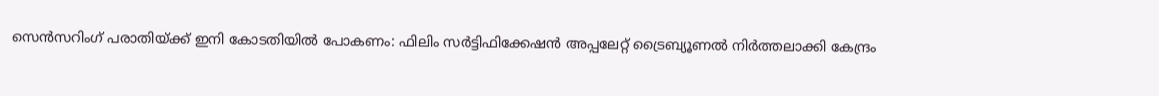സെന്‍സറിംഗ് പരാതിയ്ക്ക് ഇനി കോടതിയില്‍ പോകണം: ഫിലിം സര്‍ട്ടിഫിക്കേഷന്‍ അപ്പലേറ്റ് ട്രൈബ്യൂണല്‍ നിര്‍ത്തലാക്കി കേന്ദ്രം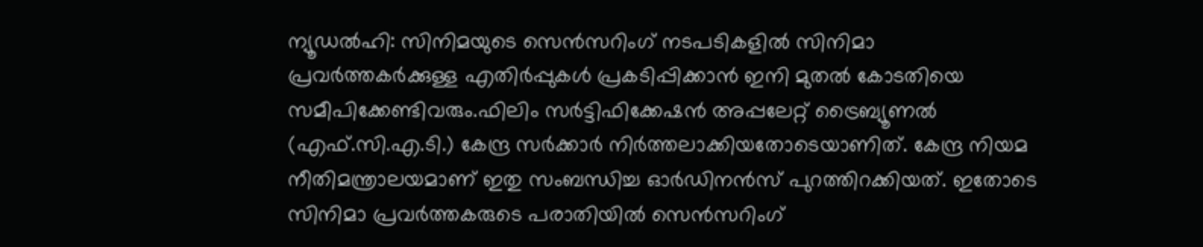ന്യൂഡല്‍ഹി: സിനിമയുടെ സെന്‍സറിംഗ് നടപടികളില്‍ സിനിമാ പ്രവര്‍ത്തകര്‍ക്കുള്ള എതിര്‍പ്പുകള്‍ പ്രകടിപ്പിക്കാന്‍ ഇനി മുതല്‍ കോടതിയെ സമീപിക്കേണ്ടിവരും.ഫിലിം സര്‍ട്ടിഫിക്കേഷന്‍ അപ്പലേറ്റ് ട്രൈബ്യൂണല്‍ (എഫ്.സി.എ.ടി.) കേന്ദ്ര സര്‍ക്കാര്‍ നിര്‍ത്തലാക്കിയതോടെയാണിത്. കേന്ദ്ര നിയമ നീതിമന്ത്രാലയമാണ് ഇതു സംബന്ധിച്ച ഓര്‍ഡിനന്‍സ് പുറത്തിറക്കിയത്. ഇതോടെ സിനിമാ പ്രവര്‍ത്തകരുടെ പരാതിയില്‍ സെന്‍സറിംഗ്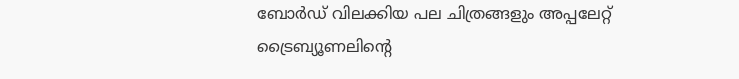ബോര്‍ഡ് വിലക്കിയ പല ചിത്രങ്ങളും അപ്പലേറ്റ് ട്രൈബ്യൂണലിന്റെ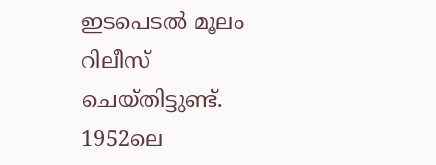ഇടപെടല്‍ മൂലം റിലീസ് ചെയ്തിട്ടുണ്ട്. 1952ലെ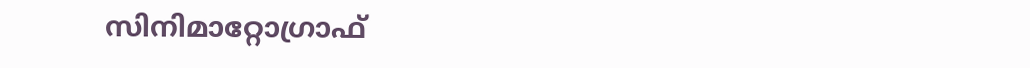സിനിമാറ്റോഗ്രാഫ്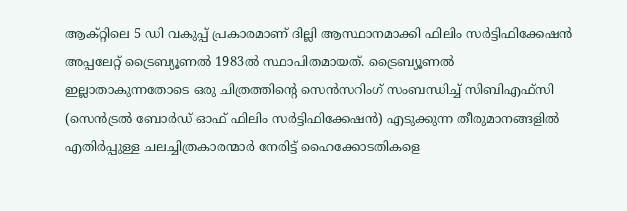ആക്റ്റിലെ 5 ഡി വകുപ്പ് പ്രകാരമാണ് ദില്ലി ആസ്ഥാനമാക്കി ഫിലിം സര്‍ട്ടിഫിക്കേഷന്‍ അപ്പലേറ്റ് ട്രൈബ്യൂണല്‍ 1983ല്‍ സ്ഥാപിതമായത്. ട്രൈബ്യൂണല്‍ ഇല്ലാതാകുന്നതോടെ ഒരു ചിത്രത്തിന്റെ സെന്‍സറിംഗ് സംബന്ധിച്ച് സിബിഎഫ്സി (സെന്‍ട്രല്‍ ബോര്‍ഡ് ഓഫ് ഫിലിം സര്‍ട്ടിഫിക്കേഷന്‍) എടുക്കുന്ന തീരുമാനങ്ങളില്‍ എതിര്‍പ്പുള്ള ചലച്ചിത്രകാരന്മാര്‍ നേരിട്ട് ഹൈക്കോടതികളെ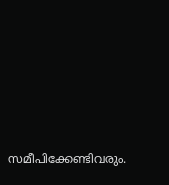സമീപിക്കേണ്ടിവരും.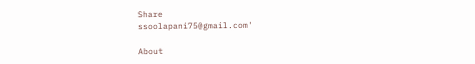Share
ssoolapani75@gmail.com'

About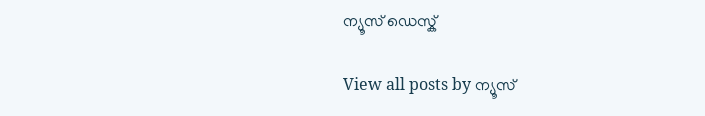ന്യൂസ് ഡെസ്ക്

View all posts by ന്യൂസ്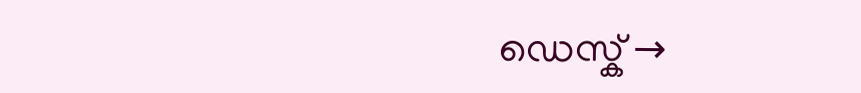ഡെസ്ക് →